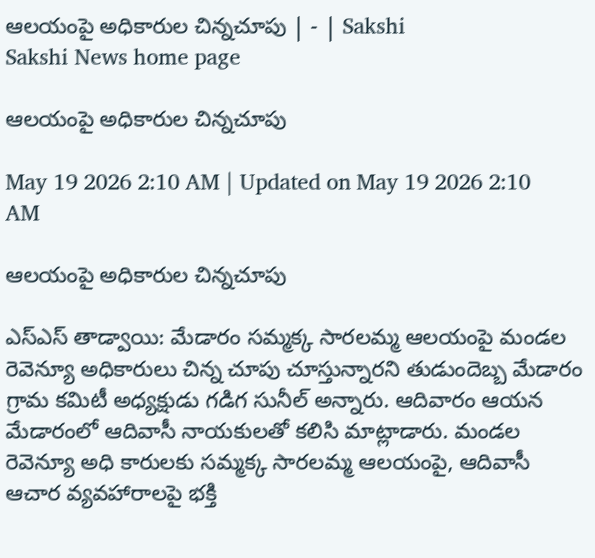ఆలయంపై అధికారుల చిన్నచూపు | - | Sakshi
Sakshi News home page

ఆలయంపై అధికారుల చిన్నచూపు

May 19 2026 2:10 AM | Updated on May 19 2026 2:10 AM

ఆలయంపై అధికారుల చిన్నచూపు

ఎస్‌ఎస్‌ తాడ్వాయి: మేడారం సమ్మక్క సారలమ్మ ఆలయంపై మండల రెవెన్యూ అధికారులు చిన్న చూపు చూస్తున్నారని తుడుందెబ్బ మేడారం గ్రామ కమిటీ అధ్యక్షుడు గడిగ సునీల్‌ అన్నారు. ఆదివారం ఆయన మేడారంలో ఆదివాసీ నాయకులతో కలిసి మాట్లాడారు. మండల రెవెన్యూ అధి కారులకు సమ్మక్క సారలమ్మ ఆలయంపై, ఆదివాసీ ఆచార వ్యవహారాలపై భక్తి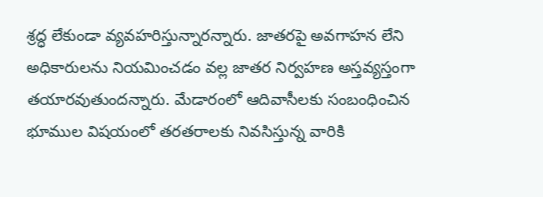శ్రద్ధ లేకుండా వ్యవహరిస్తున్నారన్నారు. జాతరపై అవగాహన లేని అధికారులను నియమించడం వల్ల జాతర నిర్వహణ అస్తవ్యస్తంగా తయారవుతుందన్నారు. మేడారంలో ఆదివాసీలకు సంబంధించిన భూముల విషయంలో తరతరాలకు నివసిస్తున్న వారికి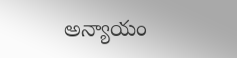అన్యాయం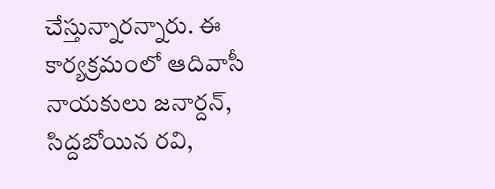చేస్తున్నారన్నారు. ఈ కార్యక్రమంలో ఆదివాసీ నాయకులు జనార్దన్‌, సిద్దబోయిన రవి,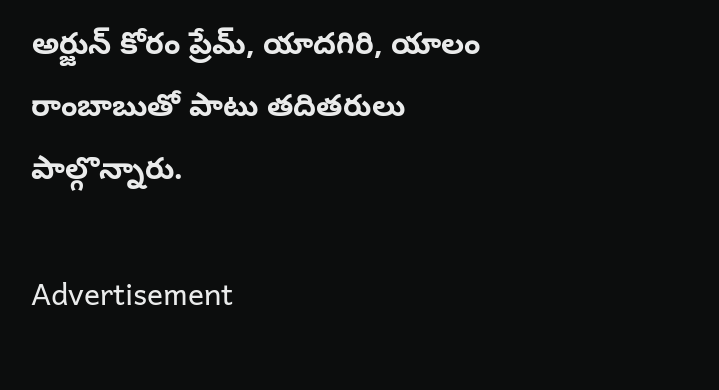అర్జున్‌ కోరం ప్రేమ్‌, యాదగిరి, యాలం రాంబాబుతో పాటు తదితరులు పాల్గొన్నారు.

Advertisement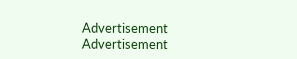Advertisement
Advertisement